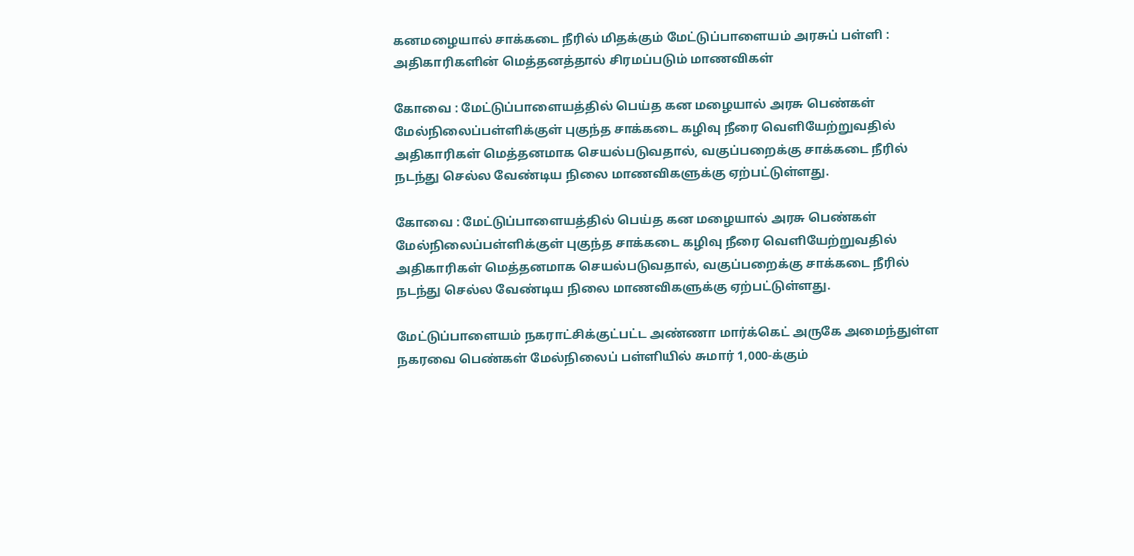கனமழையால் சாக்கடை நீரில் மிதக்கும் மேட்டுப்பாளையம் அரசுப் பள்ளி : அதிகாரிகளின் மெத்தனத்தால் சிரமப்படும் மாணவிகள்

கோவை : மேட்டுப்பாளையத்தில் பெய்த கன மழையால் அரசு பெண்கள் மேல்நிலைப்பள்ளிக்குள் புகுந்த சாக்கடை கழிவு நீரை வெளியேற்றுவதில் அதிகாரிகள் மெத்தனமாக செயல்படுவதால், வகுப்பறைக்கு சாக்கடை நீரில் நடந்து செல்ல வேண்டிய நிலை மாணவிகளுக்கு ஏற்பட்டுள்ளது.

கோவை : மேட்டுப்பாளையத்தில் பெய்த கன மழையால் அரசு பெண்கள் மேல்நிலைப்பள்ளிக்குள் புகுந்த சாக்கடை கழிவு நீரை வெளியேற்றுவதில் அதிகாரிகள் மெத்தனமாக செயல்படுவதால், வகுப்பறைக்கு சாக்கடை நீரில் நடந்து செல்ல வேண்டிய நிலை மாணவிகளுக்கு ஏற்பட்டுள்ளது.

மேட்டுப்பாளையம் நகராட்சிக்குட்பட்ட அண்ணா மார்க்கெட் அருகே அமைந்துள்ள நகரவை பெண்கள் மேல்நிலைப் பள்ளியில் சுமார் 1,000-க்கும்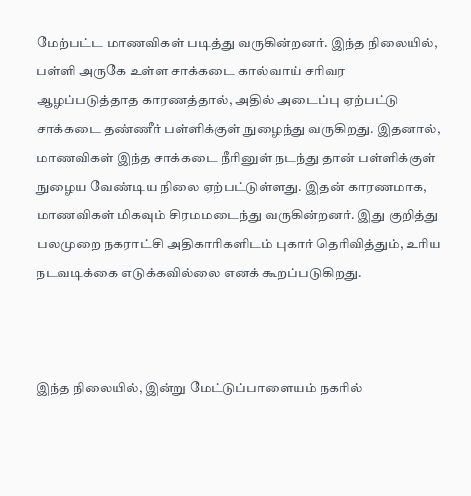மேற்பட்ட மாணவிகள் படித்து வருகின்றனர். இந்த நிலையில், பள்ளி அருகே உள்ள சாக்கடை கால்வாய் சரிவர ஆழப்படுத்தாத காரணத்தால், அதில் அடைப்பு ஏற்பட்டு சாக்கடை தண்ணீர் பள்ளிக்குள் நுழைந்து வருகிறது. இதனால், மாணவிகள் இந்த சாக்கடை நீரினுள் நடந்து தான் பள்ளிக்குள் நுழைய வேண்டிய நிலை ஏற்பட்டுள்ளது. இதன் காரணமாக, மாணவிகள் மிகவும் சிரமமடைந்து வருகின்றனர். இது குறித்து பலமுறை நகராட்சி அதிகாரிகளிடம் புகார் தெரிவித்தும், உரிய நடவடிக்கை எடுக்கவில்லை எனக் கூறப்படுகிறது.



இந்த நிலையில், இன்று மேட்டுப்பாளையம் நகரில்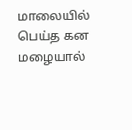மாலையில் பெய்த கன மழையால்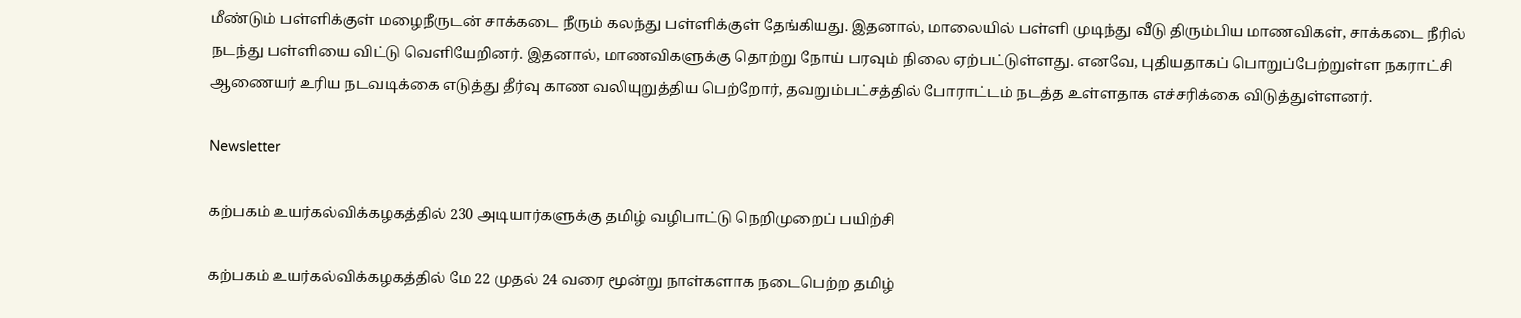மீண்டும் பள்ளிக்குள் மழைநீருடன் சாக்கடை நீரும் கலந்து பள்ளிக்குள் தேங்கியது. இதனால், மாலையில் பள்ளி முடிந்து வீடு திரும்பிய மாணவிகள், சாக்கடை நீரில் நடந்து பள்ளியை விட்டு வெளியேறினர். இதனால், மாணவிகளுக்கு தொற்று நோய் பரவும் நிலை ஏற்பட்டுள்ளது. எனவே, புதியதாகப் பொறுப்பேற்றுள்ள நகராட்சி ஆணையர் உரிய நடவடிக்கை எடுத்து தீர்வு காண வலியுறுத்திய பெற்றோர், தவறும்பட்சத்தில் போராட்டம் நடத்த உள்ளதாக எச்சரிக்கை விடுத்துள்ளனர்.

Newsletter

கற்பகம் உயர்கல்விக்கழகத்தில் 230 அடியார்களுக்கு தமிழ் வழிபாட்டு நெறிமுறைப் பயிற்சி

கற்பகம் உயர்கல்விக்கழகத்தில் மே 22 முதல் 24 வரை மூன்று நாள்களாக நடைபெற்ற தமிழ்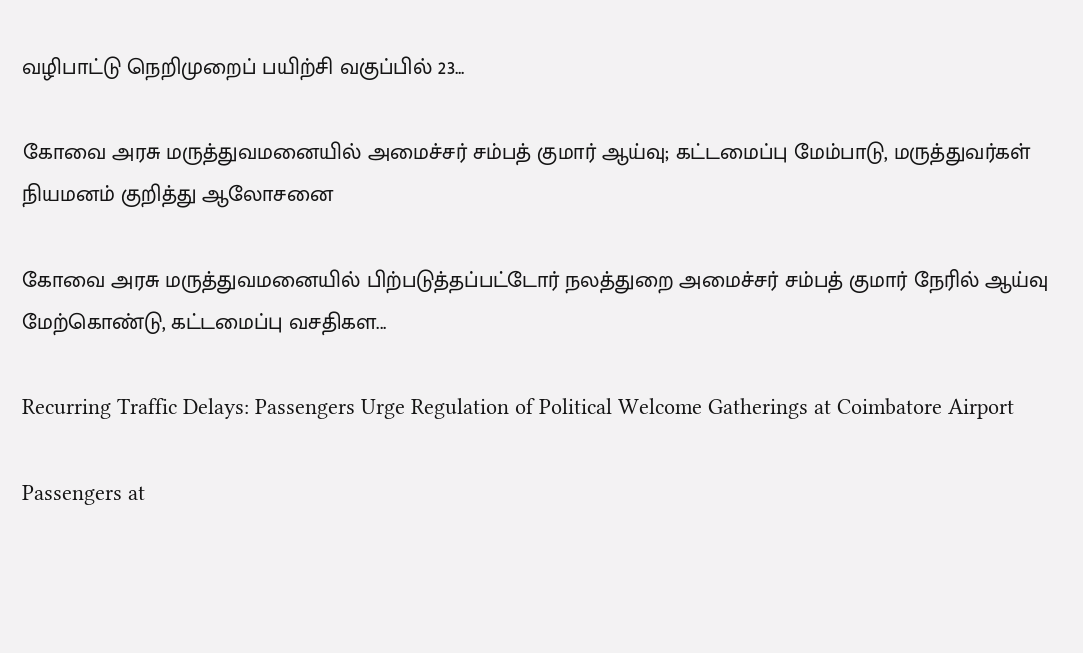வழிபாட்டு நெறிமுறைப் பயிற்சி வகுப்பில் 23...

கோவை அரசு மருத்துவமனையில் அமைச்சர் சம்பத் குமார் ஆய்வு; கட்டமைப்பு மேம்பாடு, மருத்துவர்கள் நியமனம் குறித்து ஆலோசனை

கோவை அரசு மருத்துவமனையில் பிற்படுத்தப்பட்டோர் நலத்துறை அமைச்சர் சம்பத் குமார் நேரில் ஆய்வு மேற்கொண்டு, கட்டமைப்பு வசதிகள...

Recurring Traffic Delays: Passengers Urge Regulation of Political Welcome Gatherings at Coimbatore Airport

Passengers at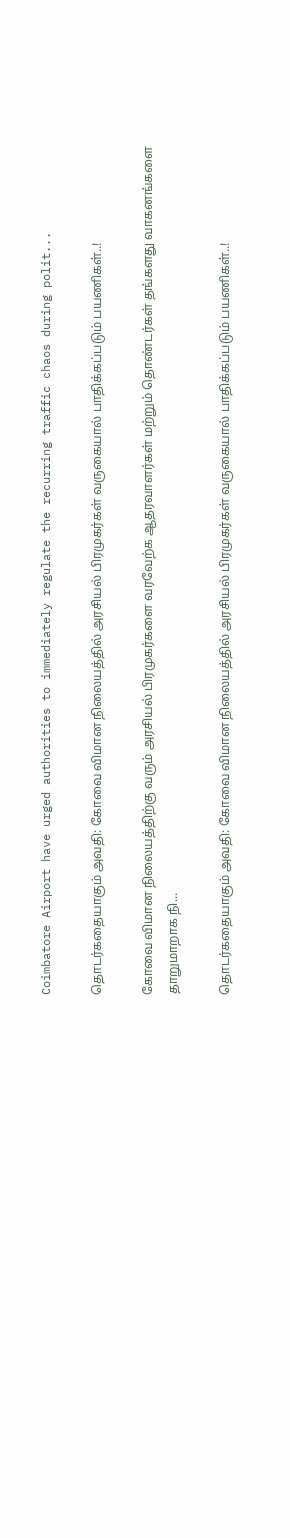Coimbatore Airport have urged authorities to immediately regulate the recurring traffic chaos during polit...

தொடர்கதையாகும் அவதி: கோவை விமான நிலையத்தில் அரசியல் பிரமுகர்கள் வருகையால் பாதிக்கப்படும் பயணிகள்..!

கோவை விமான நிலையத்திற்கு வரும் அரசியல் பிரமுகர்களை வரவேற்க ஆதரவாளர்கள் மற்றும் தொண்டர்கள் தங்களது வாகனங்களை தாறுமாறாக நி...

தொடர்கதையாகும் அவதி: கோவை விமான நிலையத்தில் அரசியல் பிரமுகர்கள் வருகையால் பாதிக்கப்படும் பயணிகள்..!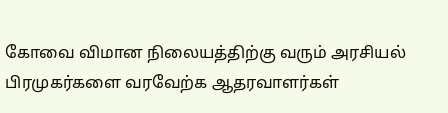கோவை விமான நிலையத்திற்கு வரும் அரசியல் பிரமுகர்களை வரவேற்க ஆதரவாளர்கள்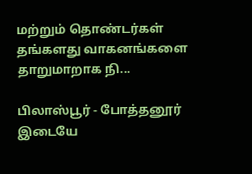மற்றும் தொண்டர்கள் தங்களது வாகனங்களை தாறுமாறாக நி...

பிலாஸ்பூர் - போத்தனூர் இடையே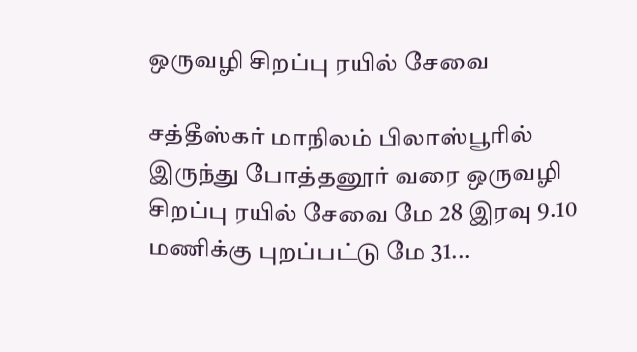ஒருவழி சிறப்பு ரயில் சேவை

சத்தீஸ்கர் மாநிலம் பிலாஸ்பூரில் இருந்து போத்தனூர் வரை ஒருவழி சிறப்பு ரயில் சேவை மே 28 இரவு 9.10 மணிக்கு புறப்பட்டு மே 31...